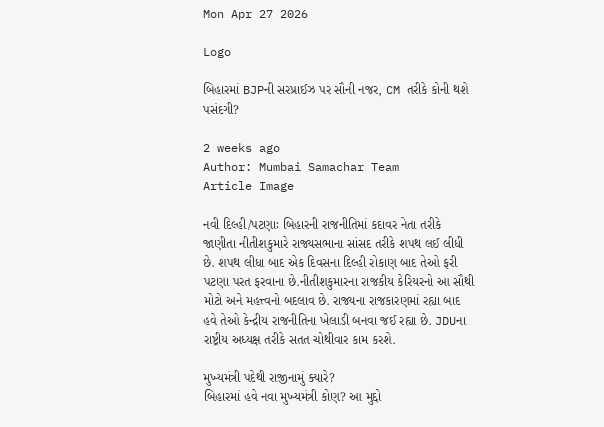Mon Apr 27 2026

Logo

બિહારમાં BJPની સરપ્રાઈઝ પર સૌની નજર, CM તરીકે કોની થશે પસંદગી?

2 weeks ago
Author: Mumbai Samachar Team
Article Image

નવી દિલ્હી/પટણાઃ બિહારની રાજનીતિમાં કદાવર નેતા તરીકે જાણીતા નીતીશકુમારે રાજ્યસભાના સાંસદ તરીકે શપથ લઈ લીધી છે. શપથ લીધા બાદ એક દિવસના દિલ્હી રોકાણ બાદ તેઓ ફરી પટણા પરત ફરવાના છે.નીતીશકુમારના રાજકીય કેરિયરનો આ સૌથી મોટો અને મહત્ત્વનો બદલાવ છે. રાજ્યના રાજકારણમાં રહ્યા બાદ હવે તેઓ કેન્દ્રીય રાજનીતિના ખેલાડી બનવા જઈ રહ્યા છે. JDUના રાષ્ટ્રીય અધ્યક્ષ તરીકે સતત ચોથીવાર કામ કરશે.

મુખ્યમંત્રી પદેથી રાજીનામું ક્યારે?
બિહારમાં હવે નવા મુખ્યમંત્રી કોણ? આ મુદ્દો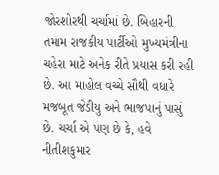જોરશોરથી ચર્ચામાં છે. બિહારની તમામ રાજકીય પાર્ટીઓ મુખ્યમંત્રીના ચહેરા માટે અનેક રીતે પ્રયાસ કરી રહી છે. આ માહોલ વચ્ચે સૌથી વધારે મજબૂત જેડીયુ અને ભાજપાનું પાસું છે. ચર્ચા એ પણ છે કે, હવે નીતીશકુમાર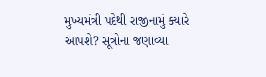મુખ્યમંત્રી પદેથી રાજીનામું ક્યારે આપશે? સૂત્રોના જણાવ્યા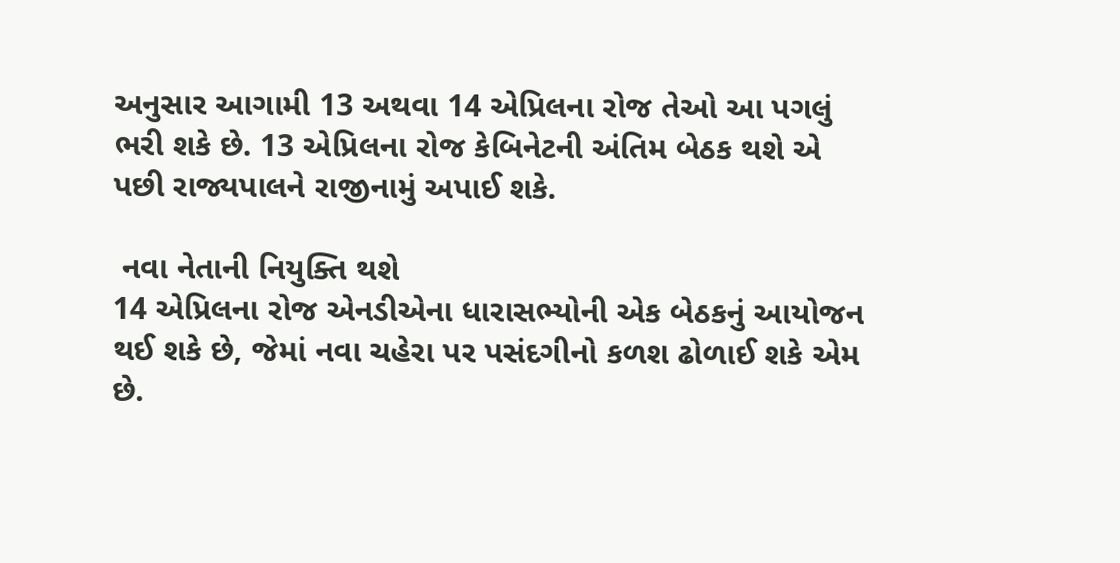અનુસાર આગામી 13 અથવા 14 એપ્રિલના રોજ તેઓ આ પગલું ભરી શકે છે. 13 એપ્રિલના રોજ કેબિનેટની અંતિમ બેઠક થશે એ પછી રાજ્યપાલને રાજીનામું અપાઈ શકે.

 નવા નેતાની નિયુક્તિ થશે
14 એપ્રિલના રોજ એનડીએના ધારાસભ્યોની એક બેઠકનું આયોજન થઈ શકે છે, જેમાં નવા ચહેરા પર પસંદગીનો કળશ ઢોળાઈ શકે એમ છે.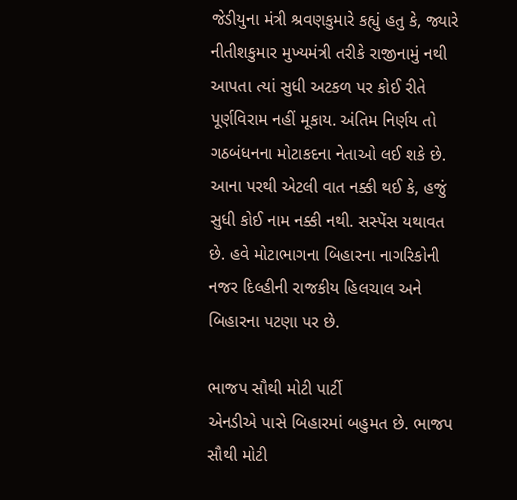જેડીયુના મંત્રી શ્રવણકુમારે કહ્યું હતુ કે, જ્યારે નીતીશકુમાર મુખ્યમંત્રી તરીકે રાજીનામું નથી આપતા ત્યાં સુધી અટકળ પર કોઈ રીતે પૂર્ણવિરામ નહીં મૂકાય. અંતિમ નિર્ણય તો ગઠબંધનના મોટાકદના નેતાઓ લઈ શકે છે. આના પરથી એટલી વાત નક્કી થઈ કે, હજું સુધી કોઈ નામ નક્કી નથી. સસ્પેંસ યથાવત છે. હવે મોટાભાગના બિહારના નાગરિકોની નજર દિલ્હીની રાજકીય હિલચાલ અને બિહારના પટણા પર છે.

ભાજપ સૌથી મોટી પાર્ટી
એનડીએ પાસે બિહારમાં બહુમત છે. ભાજપ સૌથી મોટી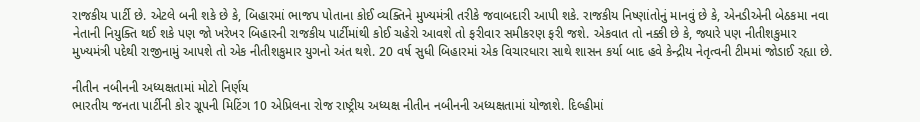રાજકીય પાર્ટી છે. એટલે બની શકે છે કે, બિહારમાં ભાજપ પોતાના કોઈ વ્યક્તિને મુખ્યમંત્રી તરીકે જવાબદારી આપી શકે. રાજકીય નિષ્ણાંતોનું માનવું છે કે, એનડીએની બેઠકમા નવા નેતાની નિયુક્તિ થઈ શકે પણ જો ખરેખર બિહારની રાજકીય પાર્ટીમાંથી કોઈ ચહેરો આવશે તો ફરીવાર સમીકરણ ફરી જશે. એકવાત તો નક્કી છે કે, જ્યારે પણ નીતીશકુમાર મુખ્યમંત્રી પદેથી રાજીનામું આપશે તો એક નીતીશકુમાર યુગનો અંત થશે. 20 વર્ષ સુધી બિહારમાં એક વિચારધારા સાથે શાસન કર્યા બાદ હવે કેન્દ્રીય નેતૃત્વની ટીમમાં જોડાઈ રહ્યા છે.

નીતીન નબીનની અધ્યક્ષતામાં મોટો નિર્ણય
ભારતીય જનતા પાર્ટીની કોર ગ્રૂપની મિટિંગ 10 એપ્રિલના રોજ રાષ્ટ્રીય અધ્યક્ષ નીતીન નબીનની અધ્યક્ષતામાં યોજાશે. દિલ્હીમાં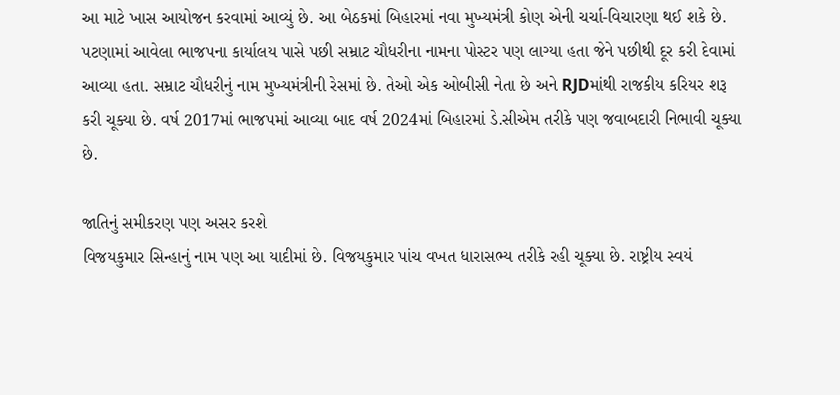આ માટે ખાસ આયોજન કરવામાં આવ્યું છે. આ બેઠકમાં બિહારમાં નવા મુખ્યમંત્રી કોણ એની ચર્ચા-વિચારણા થઈ શકે છે. પટણામાં આવેલા ભાજપના કાર્યાલય પાસે પછી સમ્રાટ ચૌધરીના નામના પોસ્ટર પણ લાગ્યા હતા જેને પછીથી દૂર કરી દેવામાં આવ્યા હતા. સમ્રાટ ચૌધરીનું નામ મુખ્યમંત્રીની રેસમાં છે. તેઓ એક ઓબીસી નેતા છે અને RJDમાંથી રાજકીય કરિયર શરૂ કરી ચૂક્યા છે. વર્ષ 2017માં ભાજપમાં આવ્યા બાદ વર્ષ 2024માં બિહારમાં ડે.સીએમ તરીકે પણ જવાબદારી નિભાવી ચૂક્યા છે.

જાતિનું સમીકરણ પણ અસર કરશે
વિજયકુમાર સિન્હાનું નામ પણ આ યાદીમાં છે. વિજયકુમાર પાંચ વખત ધારાસભ્ય તરીકે રહી ચૂક્યા છે. રાષ્ટ્રીય સ્વયં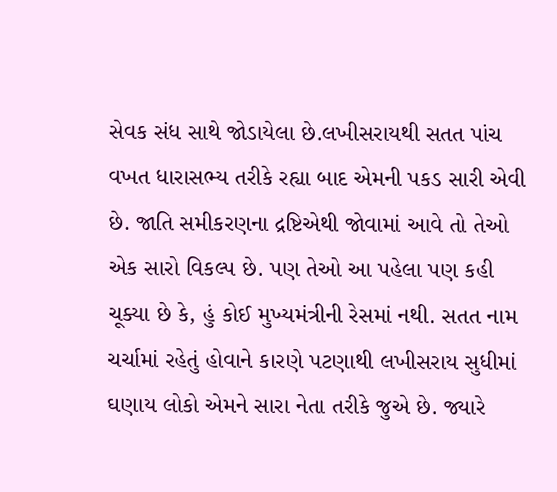સેવક સંધ સાથે જોડાયેલા છે.લખીસરાયથી સતત પાંચ વખત ધારાસભ્ય તરીકે રહ્યા બાદ એમની પકડ સારી એવી છે. જાતિ સમીકરણના દ્રષ્ટિએથી જોવામાં આવે તો તેઓ એક સારો વિકલ્પ છે. પણ તેઓ આ પહેલા પણ કહી ચૂક્યા છે કે, હું કોઈ મુખ્યમંત્રીની રેસમાં નથી. સતત નામ ચર્ચામાં રહેતું હોવાને કારણે પટણાથી લખીસરાય સુધીમાં ઘણાય લોકો એમને સારા નેતા તરીકે જુએ છે. જ્યારે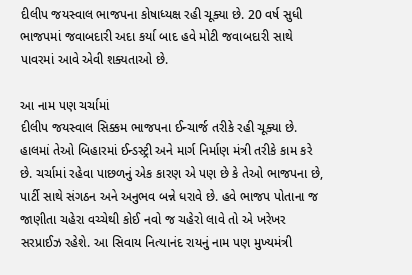દીલીપ જયસ્વાલ ભાજપના કોષાધ્યક્ષ રહી ચૂક્યા છે. 20 વર્ષ સુધી ભાજપમાં જવાબદારી અદા કર્યા બાદ હવે મોટી જવાબદારી સાથે પાવરમાં આવે એવી શક્યતાઓ છે.

આ નામ પણ ચર્ચામાં
દીલીપ જયસ્વાલ સિક્કમ ભાજપના ઈન્ચાર્જ તરીકે રહી ચૂક્યા છે. હાલમાં તેઓ બિહારમાં ઈન્ડસ્ટ્રી અને માર્ગ નિર્માણ મંત્રી તરીકે કામ કરે છે. ચર્ચામાં રહેવા પાછળનું એક કારણ એ પણ છે કે તેઓ ભાજપના છે, પાર્ટી સાથે સંગઠન અને અનુભવ બન્ને ધરાવે છે. હવે ભાજપ પોતાના જ જાણીતા ચહેરા વચ્ચેથી કોઈ નવો જ ચહેરો લાવે તો એ ખરેખર સરપ્રાઈઝ રહેશે. આ સિવાય નિત્યાનંદ રાયનું નામ પણ મુખ્યમંત્રી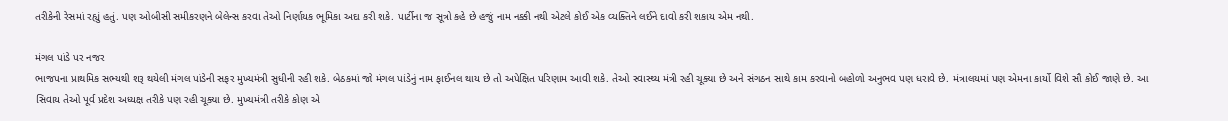તરીકેની રેસમાં રહ્યું હતું. પણ ઓબીસી સમીકરણને બેલેન્સ કરવા તેઓ નિર્ણાયક ભૂમિકા અદા કરી શકે. પાર્ટીના જ સૂત્રો કહે છે હજું નામ નક્કી નથી એટલે કોઈ એક વ્યક્તિને લઈને દાવો કરી શકાય એમ નથી.

મંગલ પાંડે પર નજર
ભાજપના પ્રાથમિક સભ્યથી શરૂ થયેલી મંગલ પાંડેની સફર મુખ્યમંત્રી સુધીની રહી શકે. બેઠકમાં જો મંગલ પાંડેનું નામ ફાઈનલ થાય છે તો અપેક્ષિત પરિણામ આવી શકે. તેઓ સ્વાસ્થ્ય મંત્રી રહી ચૂક્યા છે અને સંગઠન સાથે કામ કરવાનો બહોળો અનુભવ પણ ધરાવે છે. મંત્રાલયમાં પણ એમના કાર્યો વિશે સૌ કોઈ જાણે છે. આ સિવાય તેઓ પૂર્વ પ્રદેશ અધ્યક્ષ તરીકે પણ રહી ચૂક્યા છે. મુખ્યમંત્રી તરીકે કોણ એ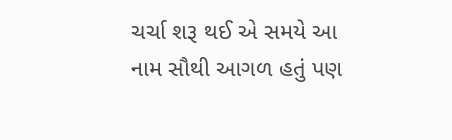ચર્ચા શરૂ થઈ એ સમયે આ નામ સૌથી આગળ હતું પણ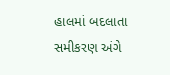હાલમાં બદલાતા સમીકરણ અંગે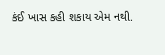કંઈ ખાસ કહી શકાય એમ નથી.